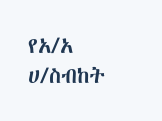የአ/አ ሀ/ስብከት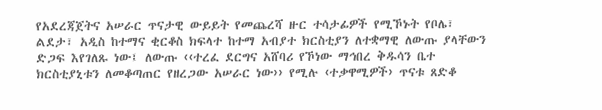የአደረጃጀትና አሠራር ጥናታዊ ውይይት የመጨረሻ ዙር ተሳታፊዎች የሚኾኑት የቦሌ፣ ልደታ፣ አዲስ ከተማና ቂርቆስ ክፍላተ ከተማ አብያተ ክርስቲያን ለተቋማዊ ለውጡ ያላቸውን ድጋፍ እየገለጹ ነው፤ ለውጡ ‹‹ተረፈ ደርግና አሸባሪ የኾነው ማኅበረ ቅዱሳን ቤተ ክርስቲያኒቱን ለመቆጣጠር የዘረጋው አሠራር ነው›› የሚሉ ‹ተቃዋሚዎች› ጥናቱ ጸድቆ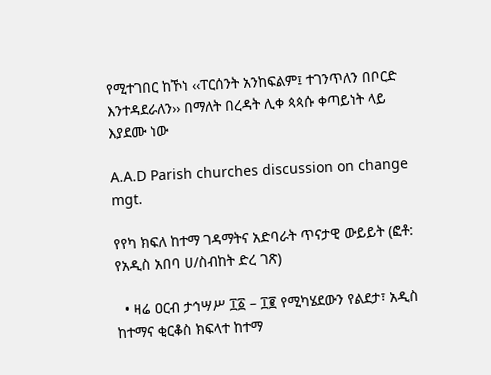የሚተገበር ከኾነ ‹‹ፐርሰንት አንከፍልም፤ ተገንጥለን በቦርድ እንተዳደራለን›› በማለት በረዳት ሊቀ ጳጳሱ ቀጣይነት ላይ እያደሙ ነው

A.A.D Parish churches discussion on change mgt.

የየካ ክፍለ ከተማ ገዳማትና አድባራት ጥናታዊ ውይይት (ፎቶ: የአዲስ አበባ ሀ/ስብከት ድረ ገጽ)

  • ዛሬ ዐርብ ታኅሣሥ ፲፩ – ፲፪ የሚካሄደውን የልደታ፣ አዲስ ከተማና ቂርቆስ ክፍላተ ከተማ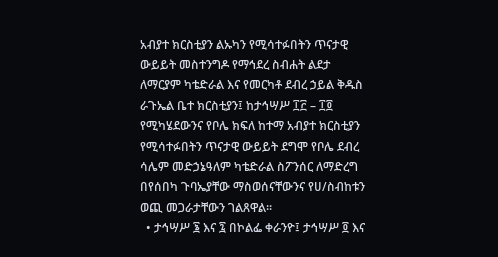አብያተ ክርስቲያን ልኡካን የሚሳተፉበትን ጥናታዊ ውይይት መስተንግዶ የማኅደረ ስብሐት ልደታ ለማርያም ካቴድራል እና የመርካቶ ደብረ ኃይል ቅዱስ ራጉኤል ቤተ ክርስቲያን፤ ከታኅሣሥ ፲፫ – ፲፬ የሚካሄደውንና የቦሌ ክፍለ ከተማ አብያተ ክርስቲያን የሚሳተፉበትን ጥናታዊ ውይይት ደግሞ የቦሌ ደብረ ሳሌም መድኃኔዓለም ካቴድራል ስፖንሰር ለማድረግ በየሰበካ ጉባኤያቸው ማስወሰናቸውንና የሀ/ስብከቱን ወጪ መጋራታቸውን ገልጸዋል፡፡
  • ታኅሣሥ ፮ እና ፯ በኮልፌ ቀራንዮ፤ ታኅሣሥ ፬ እና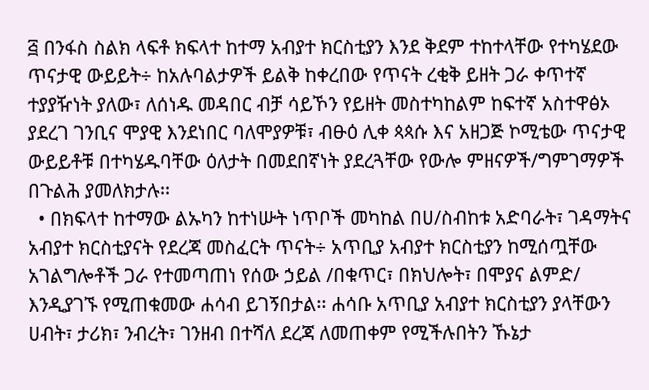፭ በንፋስ ስልክ ላፍቶ ክፍላተ ከተማ አብያተ ክርስቲያን እንደ ቅደም ተከተላቸው የተካሄደው ጥናታዊ ውይይት÷ ከአሉባልታዎች ይልቅ ከቀረበው የጥናት ረቂቅ ይዘት ጋራ ቀጥተኛ ተያያዥነት ያለው፣ ለሰነዱ መዳበር ብቻ ሳይኾን የይዘት መስተካከልም ከፍተኛ አስተዋፅኦ ያደረገ ገንቢና ሞያዊ እንደነበር ባለሞያዎቹ፣ ብፁዕ ሊቀ ጳጳሱ እና አዘጋጅ ኮሚቴው ጥናታዊ ውይይቶቹ በተካሄዱባቸው ዕለታት በመደበኛነት ያደረጓቸው የውሎ ምዘናዎች/ግምገማዎች በጉልሕ ያመለክታሉ፡፡
  • በክፍላተ ከተማው ልኡካን ከተነሡት ነጥቦች መካከል በሀ/ስብከቱ አድባራት፣ ገዳማትና አብያተ ክርስቲያናት የደረጃ መስፈርት ጥናት÷ አጥቢያ አብያተ ክርስቲያን ከሚሰጧቸው አገልግሎቶች ጋራ የተመጣጠነ የሰው ኃይል /በቁጥር፣ በክህሎት፣ በሞያና ልምድ/ እንዲያገኙ የሚጠቁመው ሐሳብ ይገኝበታል፡፡ ሐሳቡ አጥቢያ አብያተ ክርስቲያን ያላቸውን ሀብት፣ ታሪክ፣ ንብረት፣ ገንዘብ በተሻለ ደረጃ ለመጠቀም የሚችሉበትን ኹኔታ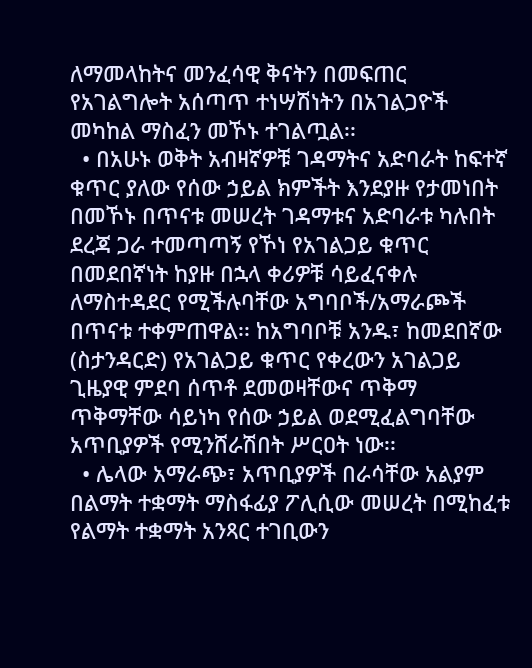ለማመላከትና መንፈሳዊ ቅናትን በመፍጠር የአገልግሎት አሰጣጥ ተነሣሽነትን በአገልጋዮች መካከል ማስፈን መኾኑ ተገልጧል፡፡
  • በአሁኑ ወቅት አብዛኛዎቹ ገዳማትና አድባራት ከፍተኛ ቁጥር ያለው የሰው ኃይል ክምችት እንደያዙ የታመነበት በመኾኑ በጥናቱ መሠረት ገዳማቱና አድባራቱ ካሉበት ደረጃ ጋራ ተመጣጣኝ የኾነ የአገልጋይ ቁጥር በመደበኛነት ከያዙ በኋላ ቀሪዎቹ ሳይፈናቀሉ ለማስተዳደር የሚችሉባቸው አግባቦች/አማራጮች በጥናቱ ተቀምጠዋል፡፡ ከአግባቦቹ አንዱ፣ ከመደበኛው (ስታንዳርድ) የአገልጋይ ቁጥር የቀረውን አገልጋይ ጊዜያዊ ምደባ ሰጥቶ ደመወዛቸውና ጥቅማ ጥቅማቸው ሳይነካ የሰው ኃይል ወደሚፈልግባቸው አጥቢያዎች የሚንሸራሽበት ሥርዐት ነው፡፡
  • ሌላው አማራጭ፣ አጥቢያዎች በራሳቸው አልያም በልማት ተቋማት ማስፋፊያ ፖሊሲው መሠረት በሚከፈቱ የልማት ተቋማት አንጻር ተገቢውን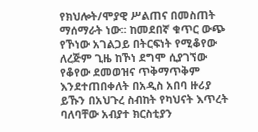የክህሎት/ሞያዊ ሥልጠና በመስጠት ማሰማራት ነው፡፡ ከመደበኛ ቁጥር ውጭ የኾነው አገልጋይ በትርፍነት የሚቆየው ለረጅም ጊዜ ከኾነ ደግሞ ሲያገኘው የቆየው ደመወዝና ጥቅማጥቅም እንደተጠበቀለት በአዲስ አበባ ዙሪያ ይኹን በአህጉረ ስብከት የካህናት እጥረት ባለባቸው አብያተ ክርስቲያን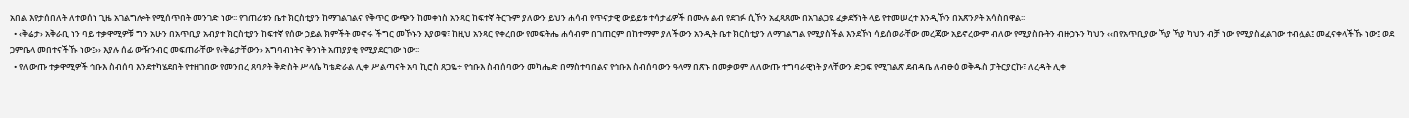አበል እየታሰበለት ለተወሰነ ጊዜ አገልግሎት የሚሰጥበት መንገድ ነው፡፡ የገጠሪቱን ቤተ ክርስቲያን ከማገልገልና የቅጥር ውጭን ከመቀነስ አንጻር ከፍተኛ ትርጉም ያለውን ይህን ሐሳብ የጥናታዊ ውይይቱ ተሳታፊዎች በሙሉ ልብ የደገፉ ሲኾን አፈጻጸሙ በአገልጋዩ ፈቃደኝነት ላይ የተመሠረተ እንዲኾን በአጽንዖት አሳስበዋል፡፡
  • ‹ቅሬታ› አቅራቢ ነን ባይ ተቃዋሚዎቹ ግን አሁን በአጥቢያ አብያተ ክርስቲያን ከፍተኛ የሰው ኃይል ክምችት መኖሩ ችግር መኾኑን እያወቁ፣ ከዚህ አንጻር የቀረበው የመፍትሔ ሐሳብም በገጠርም በከተማም ያለችውን አንዲት ቤተ ክርስቲያን ለማገልግል የሚያስችል እንደኾነ ሳይሰወራቸው መረጃው አይኖረውም ብለው የሚያስቡትን ብዙኃኑን ካህን ‹‹በየአጥቢያው ኻያ ኻያ ካህን ብቻ ነው የሚያስፈልገው ተብሏል፤ መፈናቀላችኹ ነው፤ ወደ ጋምቤላ መበተናችኹ ነው፤›› እያሉ ሰፊ ውዥንብር መፍጠራቸው የ‹ቅሬታቸውን› አግባብነትና ቅንነት አጠያያቂ የሚያደርገው ነው፡፡
  • የለውጡ ተቃዋሚዎች ኅቡእ ስብሰባ እንደተካሄደበት የተዘገበው የመንበረ ጸባዖት ቅድስት ሥላሴ ካቴድራል ሊቀ ሥልጣናት አባ ኪሮስ ጸጋዬ÷ የኅቡእ ስብሰባውን መካሔድ በማስተባበልና የኅቡእ ስብሰባውን ዓላማ በጽኑ በመቃወም ለለውጡ ተግባራዊነት ያላቸውን ድጋፍ የሚገልጽ ደብዳቤ ለብፁዕ ወቅዱስ ፓትርያርኩ፣ ለረዳት ሊቀ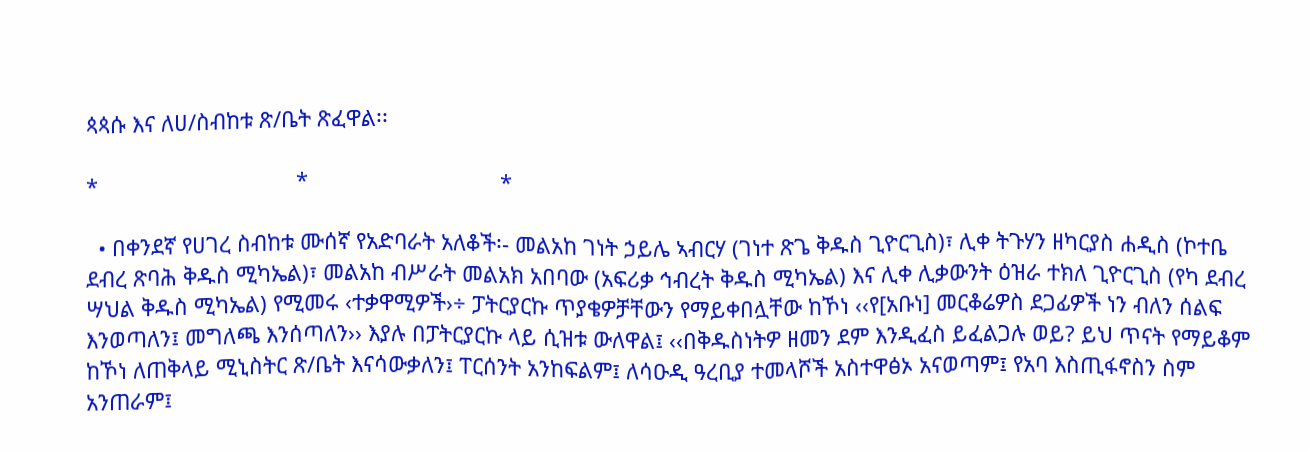ጳጳሱ እና ለሀ/ስብከቱ ጽ/ቤት ጽፈዋል፡፡

*                                 *                                *

  • በቀንደኛ የሀገረ ስብከቱ ሙሰኛ የአድባራት አለቆች፡- መልአከ ገነት ኃይሌ ኣብርሃ (ገነተ ጽጌ ቅዱስ ጊዮርጊስ)፣ ሊቀ ትጉሃን ዘካርያስ ሐዲስ (ኮተቤ ደብረ ጽባሕ ቅዱስ ሚካኤል)፣ መልአከ ብሥራት መልአክ አበባው (አፍሪቃ ኅብረት ቅዱስ ሚካኤል) እና ሊቀ ሊቃውንት ዕዝራ ተክለ ጊዮርጊስ (የካ ደብረ ሣህል ቅዱስ ሚካኤል) የሚመሩ ‹ተቃዋሚዎች›÷ ፓትርያርኩ ጥያቄዎቻቸውን የማይቀበሏቸው ከኾነ ‹‹የ[አቡነ] መርቆሬዎስ ደጋፊዎች ነን ብለን ሰልፍ እንወጣለን፤ መግለጫ እንሰጣለን›› እያሉ በፓትርያርኩ ላይ ሲዝቱ ውለዋል፤ ‹‹በቅዱስነትዎ ዘመን ደም እንዲፈስ ይፈልጋሉ ወይ? ይህ ጥናት የማይቆም ከኾነ ለጠቅላይ ሚኒስትር ጽ/ቤት እናሳውቃለን፤ ፐርሰንት አንከፍልም፤ ለሳዑዲ ዓረቢያ ተመላሾች አስተዋፅኦ አናወጣም፤ የአባ እስጢፋኖስን ስም አንጠራም፤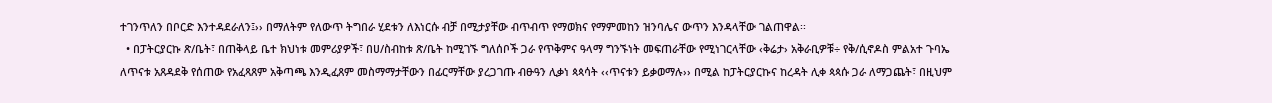ተገንጥለን በቦርድ እንተዳደራለን፤›› በማለትም የለውጥ ትግበራ ሂደቱን ለእነርሱ ብቻ በሚታያቸው ብጥብጥ የማወክና የማምመከን ዝንባሌና ውጥን እንዳላቸው ገልጠዋል፡፡
  • በፓትርያርኩ ጽ/ቤት፣ በጠቅላይ ቤተ ክህነቱ መምሪያዎች፣ በሀ/ስብከቱ ጽ/ቤት ከሚገኙ ግለሰቦች ጋራ የጥቅምና ዓላማ ግንኙነት መፍጠራቸው የሚነገርላቸው ‹ቅሬታ› አቅራቢዎቹ÷ የቅ/ሲኖዶስ ምልአተ ጉባኤ ለጥናቱ አጸዳደቅ የሰጠው የአፈጻጸም አቅጣጫ እንዲፈጸም መስማማታቸውን በፊርማቸው ያረጋገጡ ብፁዓን ሊቃነ ጳጳሳት ‹‹ጥናቱን ይቃወማሉ›› በሚል ከፓትርያርኩና ከረዳት ሊቀ ጳጳሱ ጋራ ለማጋጨት፣ በዚህም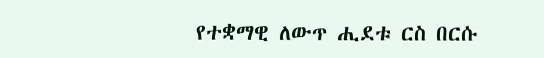የተቋማዊ ለውጥ ሒደቱ ርስ በርሱ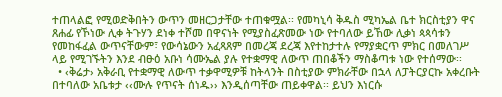ተጠላልፎ የሚወድቅበትን ውጥን መዘርጋታቸው ተጠቁሟል፡፡ የመካኒሳ ቅዱስ ሚካኤል ቤተ ክርስቲያን ዋና ጸሐፊ የኾነው ሊቀ ትጉሃን ደነቀ ተሾመ በዋናነት የሚያስፈጽመው ነው የተባለው ይኸው ሊቃነ ጳጳሳቱን የመከፋፈል ውጥናቸውም፣ የውሳኔውን አፈጻጸም በመረጃ ደረጃ እየተከታተሉ የማያቋርጥ ምክር በመለገሥ ላይ የሚገኙትን እንደ ብፁዕ አቡነ ሳሙኤል ያሉ የተቋማዊ ለውጥ ጠበቆችን ማስቆጣቱ ነው የተሰማው፡፡
  • ‹ቅሬታ› አቅራቢ የተቋማዊ ለውጥ ተቃዋሚዎቹ ከትላንት በስቲያው ምክራቸው በኋላ ለፓትርያርኩ አቀረቡት በተባለው አቤቱታ ‹‹ሙሉ የጥናት ሰነዱ›› እንዲሰጣቸው ጠይቀዋል፡፡ ይህን እነርሱ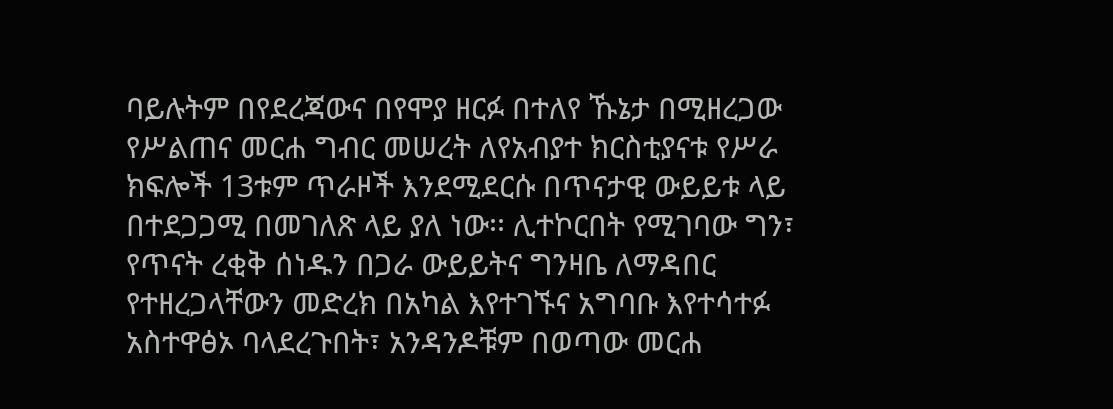ባይሉትም በየደረጃውና በየሞያ ዘርፉ በተለየ ኹኔታ በሚዘረጋው የሥልጠና መርሐ ግብር መሠረት ለየአብያተ ክርስቲያናቱ የሥራ ክፍሎች 13ቱም ጥራዞች እንደሚደርሱ በጥናታዊ ውይይቱ ላይ በተደጋጋሚ በመገለጽ ላይ ያለ ነው፡፡ ሊተኮርበት የሚገባው ግን፣ የጥናት ረቂቅ ሰነዱን በጋራ ውይይትና ግንዛቤ ለማዳበር የተዘረጋላቸውን መድረክ በአካል እየተገኙና አግባቡ እየተሳተፉ አስተዋፅኦ ባላደረጉበት፣ አንዳንዶቹም በወጣው መርሐ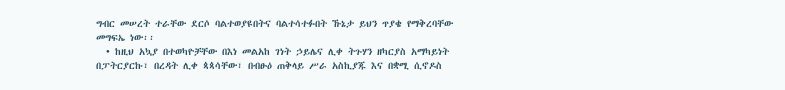ግብር መሠረት ተራቸው ደርሶ ባልተወያዩበትና ባልተሳተፉበት ኹኔታ ይህን ጥያቄ የማቅረባቸው መግፍኤ ነው፡፡
  • ከዚህ አኳያ በተወካዮቻቸው በእነ መልአከ ገነት ኃይሌና ሊቀ ትጉሃን ዘካርያስ አማካይነት በፓትርያርኩ፣ በረዳት ሊቀ ጳጳሳቸው፣ በብፁዕ ጠቅላይ ሥራ አስኪያጁ እና በቋሚ ሲኖዶስ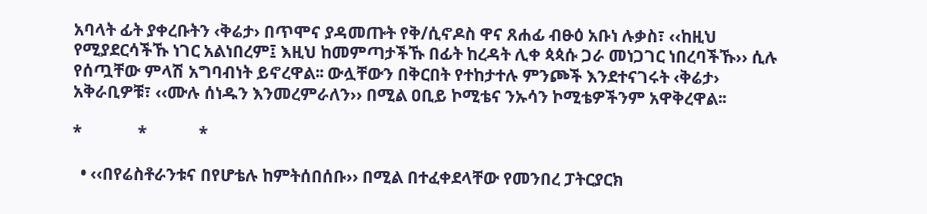አባላት ፊት ያቀረቡትን ‹ቅሬታ› በጥሞና ያዳመጡት የቅ/ሲኖዶስ ዋና ጸሐፊ ብፁዕ አቡነ ሉቃስ፣ ‹‹ከዚህ የሚያደርሳችኹ ነገር አልነበረም፤ እዚህ ከመምጣታችኹ በፊት ከረዳት ሊቀ ጳጳሱ ጋራ መነጋገር ነበረባችኹ›› ሲሉ የሰጧቸው ምላሽ አግባብነት ይኖረዋል፡፡ ውሏቸውን በቅርበት የተከታተሉ ምንጮች እንደተናገሩት ‹ቅሬታ› አቅራቢዎቹ፣ ‹‹ሙሉ ሰነዱን እንመረምራለን›› በሚል ዐቢይ ኮሚቴና ንኡሳን ኮሚቴዎችንም አዋቅረዋል፡፡

*              *             *

  • ‹‹በየሬስቶራንቱና በየሆቴሉ ከምትሰበሰቡ›› በሚል በተፈቀደላቸው የመንበረ ፓትርያርክ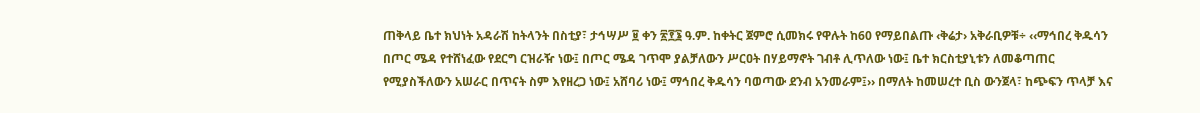ጠቅላይ ቤተ ክህነት አዳራሽ ከትላንት በስቲያ፣ ታኅሣሥ ፱ ቀን ፳፻፮ ዓ.ም. ከቀትር ጀምሮ ሲመክሩ የዋሉት ከ60 የማይበልጡ ‹ቅሬታ› አቅራቢዎቹ÷ ‹‹ማኅበረ ቅዱሳን በጦር ሜዳ የተሸነፈው የደርግ ርዝራዥ ነው፤ በጦር ሜዳ ገጥሞ ያልቻለውን ሥርዐት በሃይማኖት ገብቶ ሊጥለው ነው፤ ቤተ ክርስቲያኒቱን ለመቆጣጠር የሚያስችለውን አሠራር በጥናት ስም እየዘረጋ ነው፤ አሸባሪ ነው፤ ማኅበረ ቅዱሳን ባወጣው ደንብ አንመራም፤›› በማለት ከመሠረተ ቢስ ውንጀላ፣ ከጭፍን ጥላቻ እና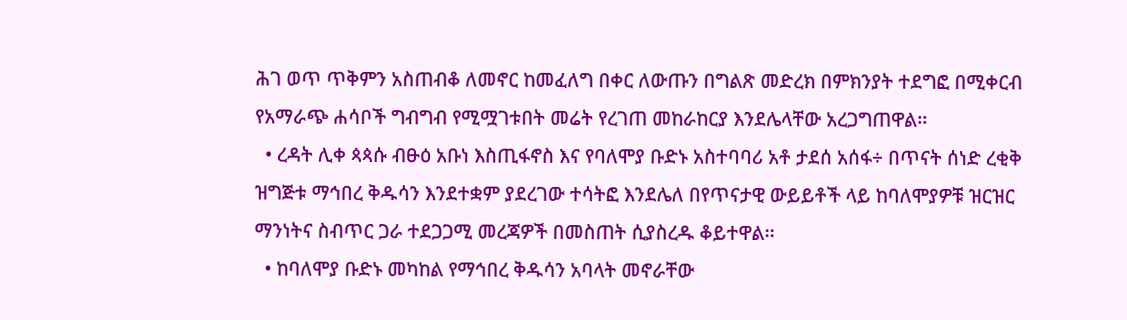ሕገ ወጥ ጥቅምን አስጠብቆ ለመኖር ከመፈለግ በቀር ለውጡን በግልጽ መድረክ በምክንያት ተደግፎ በሚቀርብ የአማራጭ ሐሳቦች ግብግብ የሚሟገቱበት መሬት የረገጠ መከራከርያ እንደሌላቸው አረጋግጠዋል፡፡
  • ረዳት ሊቀ ጳጳሱ ብፁዕ አቡነ እስጢፋኖስ እና የባለሞያ ቡድኑ አስተባባሪ አቶ ታደሰ አሰፋ÷ በጥናት ሰነድ ረቂቅ ዝግጅቱ ማኅበረ ቅዱሳን እንደተቋም ያደረገው ተሳትፎ እንደሌለ በየጥናታዊ ውይይቶች ላይ ከባለሞያዎቹ ዝርዝር ማንነትና ስብጥር ጋራ ተደጋጋሚ መረጃዎች በመስጠት ሲያስረዱ ቆይተዋል፡፡
  • ከባለሞያ ቡድኑ መካከል የማኅበረ ቅዱሳን አባላት መኖራቸው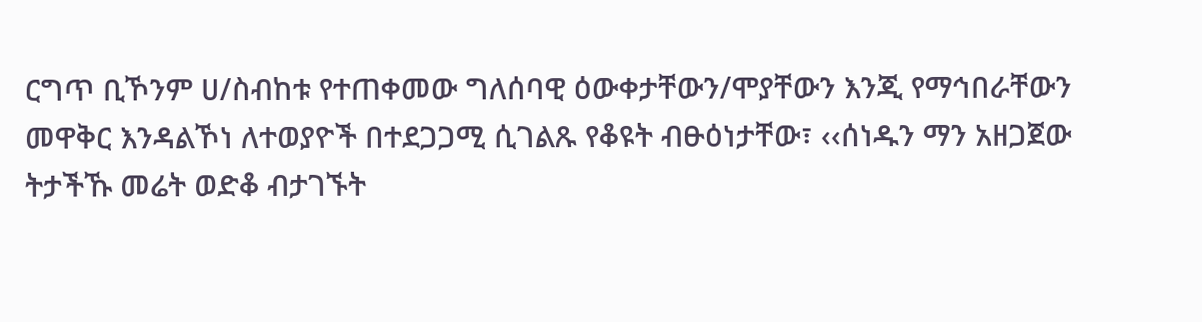ርግጥ ቢኾንም ሀ/ስብከቱ የተጠቀመው ግለሰባዊ ዕውቀታቸውን/ሞያቸውን እንጂ የማኅበራቸውን መዋቅር እንዳልኾነ ለተወያዮች በተደጋጋሚ ሲገልጹ የቆዩት ብፁዕነታቸው፣ ‹‹ሰነዱን ማን አዘጋጀው ትታችኹ መሬት ወድቆ ብታገኙት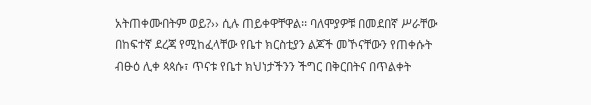አትጠቀሙበትም ወይ?›› ሲሉ ጠይቀዋቸዋል፡፡ ባለሞያዎቹ በመደበኛ ሥራቸው በከፍተኛ ደረጃ የሚከፈላቸው የቤተ ክርስቲያን ልጆች መኾናቸውን የጠቀሱት ብፁዕ ሊቀ ጳጳሱ፣ ጥናቱ የቤተ ክህነታችንን ችግር በቅርበትና በጥልቀት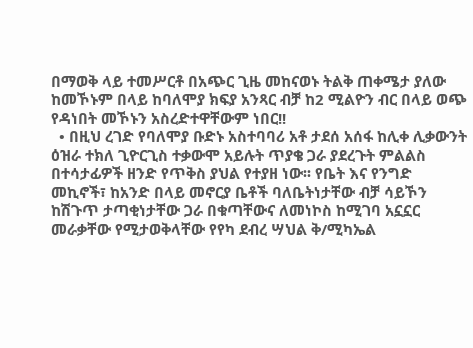በማወቅ ላይ ተመሥርቶ በአጭር ጊዜ መከናወኑ ትልቅ ጠቀሜታ ያለው ከመኾኑም በላይ ከባለሞያ ክፍያ አንጻር ብቻ ከ2 ሚልዮን ብር በላይ ወጭ የዳነበት መኾኑን አስረድተዋቸውም ነበር!!
  • በዚህ ረገድ የባለሞያ ቡድኑ አስተባባሪ አቶ ታደሰ አሰፋ ከሊቀ ሊቃውንት ዕዝራ ተክለ ጊዮርጊስ ተቃውሞ አይሉት ጥያቄ ጋራ ያደረጉት ምልልስ በተሳታፊዎች ዘንድ የጥቅስ ያህል የተያዘ ነው፡፡ የቤት እና የንግድ መኪኖች፣ ከአንድ በላይ መኖርያ ቤቶች ባለቤትነታቸው ብቻ ሳይኾን ከሽጉጥ ታጣቂነታቸው ጋራ በቁጣቸውና ለመነኮስ ከሚገባ አኗኗር መራቃቸው የሚታወቅላቸው የየካ ደብረ ሣህል ቅ/ሚካኤል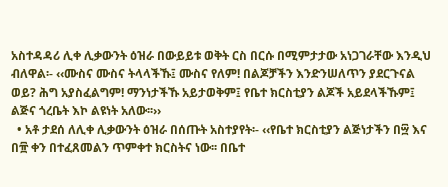አስተዳዳሪ ሊቀ ሊቃውንት ዕዝራ በውይይቱ ወቅት ርስ በርሱ በሚምታታው አነጋገራቸው እንዲህ ብለዋል፡- ‹‹ሙስና ሙስና ትላላችኹ፤ ሙስና የለም! በልጆቻችን እንድንሠለጥን ያደርጉናል ወይ? ሕግ አያስፈልግም! ማንነታችኹ አይታወቅም፤ የቤተ ክርስቲያን ልጆች አይደላችኹም፤ ልጅና ጎረቤት እኮ ልዩነት አለው፡፡››
  • አቶ ታደሰ ለሊቀ ሊቃውንት ዕዝራ በሰጡት አስተያየት፡- ‹‹የቤተ ክርስቲያን ልጅነታችን በ፵ እና በ፹ ቀን በተፈጸመልን ጥምቀተ ክርስትና ነው፡፡ በቤተ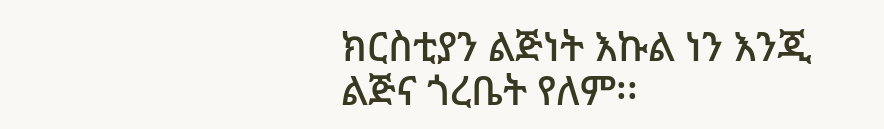ክርስቲያን ልጅነት እኩል ነን እንጂ ልጅና ጎረቤት የለም፡፡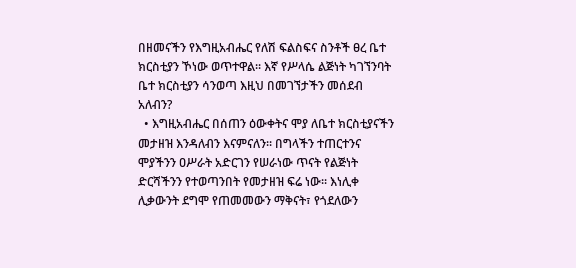በዘመናችን የእግዚአብሔር የለሽ ፍልስፍና ስንቶች ፀረ ቤተ ክርስቲያን ኾነው ወጥተዋል፡፡ እኛ የሥላሴ ልጅነት ካገኘንባት ቤተ ክርስቲያን ሳንወጣ እዚህ በመገኘታችን መሰደብ አለብን?
  • እግዚአብሔር በሰጠን ዕውቀትና ሞያ ለቤተ ክርስቲያናችን መታዘዝ እንዳለብን እናምናለን፡፡ በግላችን ተጠርተንና ሞያችንን ዐሥራት አድርገን የሠራነው ጥናት የልጅነት ድርሻችንን የተወጣንበት የመታዘዝ ፍሬ ነው፡፡ እነሊቀ ሊቃውንት ደግሞ የጠመመውን ማቅናት፣ የጎደለውን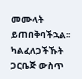መሙላት ይጠበቅባችኋል፡፡ ካልፈለጋችኹት ጋርቤጅ ውስጥ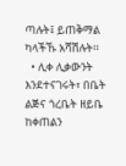ጣሉት፤ ይጠቅማል ካላችኹ አሻሽሉት፡፡
  • ሊቀ ሊቃውንት እንደተናገሩት፣ በቤት ልጅና ጎረቤት ዘይቤ ከቀጠልን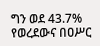ግን ወደ 43.7% የወረደውና በዐሥር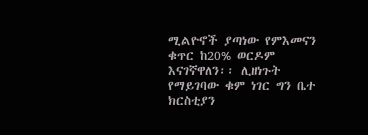ሚልዮኖች ያጣነው የምእመናን ቁጥር ከ20% ወርዶም እናገኛዋለን፡፡ ሊዘነጉት የማይገባው ቁም ነገር ግን ቤተ ክርስቲያን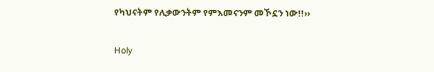የካህናትም የሊቃውንትም የምእመናንም መኾኗን ነው!!››

Holy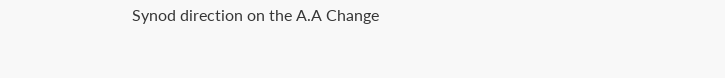Synod direction on the A.A Change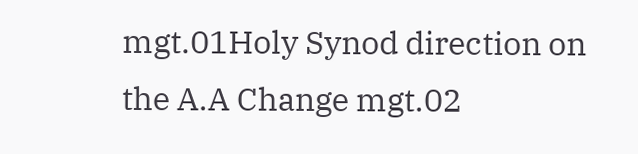mgt.01Holy Synod direction on the A.A Change mgt.02